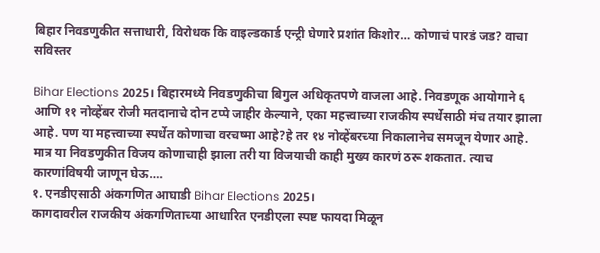बिहार निवडणुकीत सत्ताधारी, विरोधक कि वाइल्डकार्ड एन्ट्री घेणारे प्रशांत किशोर… कोणाचं पारडं जड? वाचा सविस्तर

Bihar Elections 2025। बिहारमध्ये निवडणुकीचा बिगुल अधिकृतपणे वाजला आहे. निवडणूक आयोगाने ६ आणि ११ नोव्हेंबर रोजी मतदानाचे दोन टप्पे जाहीर केल्याने, एका महत्त्वाच्या राजकीय स्पर्धेसाठी मंच तयार झाला आहे. पण या महत्त्वाच्या स्पर्धेत कोणाचा वरचष्मा आहे?हे तर १४ नोव्हेंबरच्या निकालानेच समजून येणार आहे. मात्र या निवडणुकीत विजय कोणाचाही झाला तरी या विजयाची काही मुख्य कारणं ठरू शकतात. त्याच कारणांविषयी जाणून घेऊ….
१. एनडीएसाठी अंकगणित आघाडी Bihar Elections 2025।
कागदावरील राजकीय अंकगणिताच्या आधारित एनडीएला स्पष्ट फायदा मिळून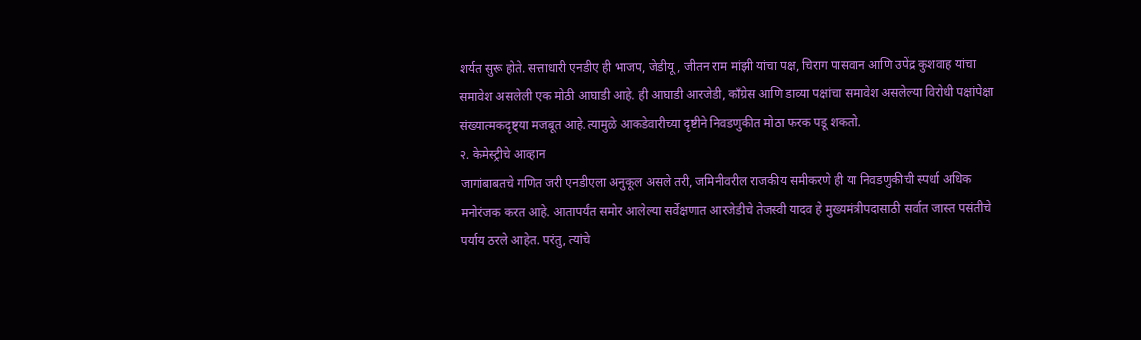शर्यत सुरू होते. सत्ताधारी एनडीए ही भाजप, जेडीयू, जीतन राम मांझी यांचा पक्ष, चिराग पासवान आणि उपेंद्र कुशवाह यांचा समावेश असलेली एक मोठी आघाडी आहे. ही आघाडी आरजेडी, काँग्रेस आणि डाव्या पक्षांचा समावेश असलेल्या विरोधी पक्षांपेक्षा संख्यात्मकदृष्ट्या मजबूत आहे.त्यामुळे आकडेवारीच्या दृष्टीने निवडणुकीत मोठा फरक पडू शकतो.
२. केमेस्ट्रीचे आव्हान
जागांबाबतचे गणित जरी एनडीएला अनुकूल असले तरी, जमिनीवरील राजकीय समीकरणे ही या निवडणुकीची स्पर्धा अधिक मनोरंजक करत आहे. आतापर्यंत समोर आलेल्या सर्वेक्षणात आरजेडीचे तेजस्वी यादव हे मुख्यमंत्रीपदासाठी सर्वात जास्त पसंतीचे पर्याय ठरले आहेत. परंतु, त्यांचे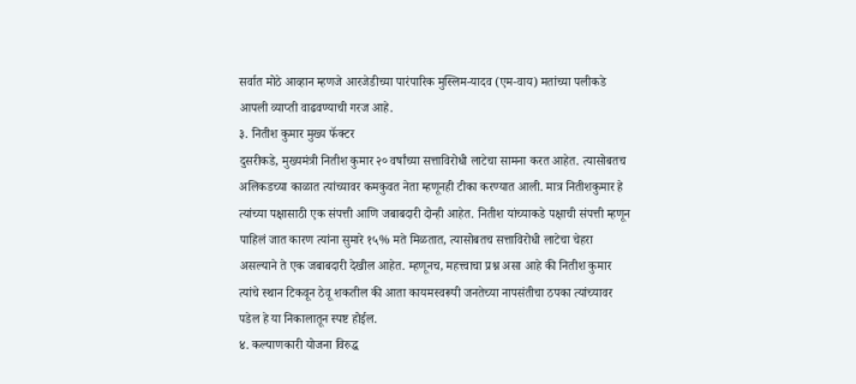सर्वात मोठे आव्हान म्हणजे आरजेडीच्या पारंपारिक मुस्लिम-यादव (एम-वाय) मतांच्या पलीकडे आपली व्याप्ती वाढवण्याची गरज आहे.
३. नितीश कुमार मुख्य फॅक्टर
दुसरीकडे, मुख्यमंत्री नितीश कुमार २० वर्षांच्या सत्ताविरोधी लाटेचा सामना करत आहेत. त्यासोबतच अलिकडच्या काळात त्यांच्यावर कमकुवत नेता म्हणूनही टीका करण्यात आली. मात्र नितीशकुमार हे त्यांच्या पक्षासाठी एक संपत्ती आणि जबाबदारी दोन्ही आहेत. नितीश यांच्याकडे पक्षाची संपत्ती म्हणून पाहिलं जात कारण त्यांना सुमारे १५% मते मिळतात, त्यासोबतच सत्ताविरोधी लाटेचा चेहरा असल्याने ते एक जबाबदारी देखील आहेत. म्हणूनच, महत्त्वाचा प्रश्न असा आहे की नितीश कुमार त्यांचे स्थान टिकवून ठेवू शकतील की आता कायमस्वरूपी जनतेच्या नापसंतीचा ठपका त्यांच्यावर पडेल हे या निकालातून स्पष्ट होईल.
४. कल्याणकारी योजना विरुद्ध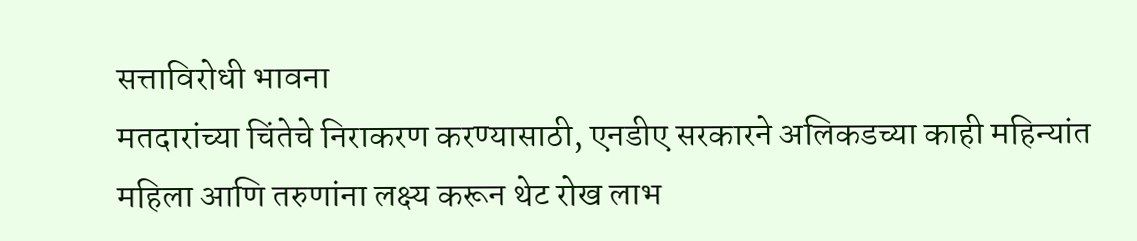सत्ताविरोधी भावना
मतदारांच्या चिंतेचे निराकरण करण्यासाठी, एनडीए सरकारने अलिकडच्या काही महिन्यांत महिला आणि तरुणांना लक्ष्य करून थेट रोख लाभ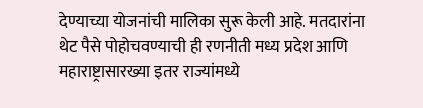देण्याच्या योजनांची मालिका सुरू केली आहे. मतदारांना थेट पैसे पोहोचवण्याची ही रणनीती मध्य प्रदेश आणि महाराष्ट्रासारख्या इतर राज्यांमध्ये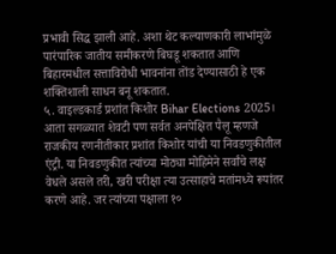प्रभावी सिद्ध झाली आहे. अशा थेट कल्याणकारी लाभांमुळे पारंपारिक जातीय समीकरणे बिघडू शकतात आणि बिहारमधील सत्ताविरोधी भावनांना तोंड देण्यासाठी हे एक शक्तिशाली साधन बनू शकतात.
५. वाइल्डकार्ड प्रशांत किशोर Bihar Elections 2025।
आता सगळ्यात शेवटी पण सर्वत अनपेक्षित पैलू म्हणजे राजकीय रणनीतीकार प्रशांत किशोर यांची या निवडणुकीतील एंट्री. या निवडणुकीत त्यांच्या मोठ्या मोहिमेने सर्वांचे लक्ष वेधले असले तरी, खरी परीक्षा त्या उत्साहाचे मतांमध्ये रूपांतर करणे आहे. जर त्यांच्या पक्षाला १०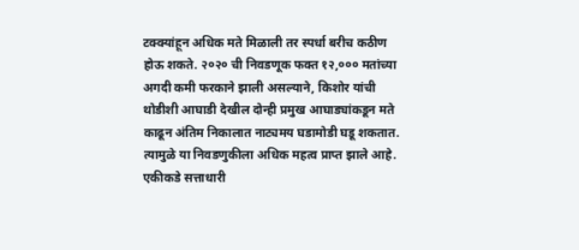टक्क्यांहून अधिक मते मिळाली तर स्पर्धा बरीच कठीण होऊ शकते. २०२० ची निवडणूक फक्त १२,००० मतांच्या अगदी कमी फरकाने झाली असल्याने, किशोर यांची थोडीशी आघाडी देखील दोन्ही प्रमुख आघाड्यांकडून मते काढून अंतिम निकालात नाट्यमय घडामोडी घडू शकतात. त्यामुळे या निवडणुकीला अधिक महत्व प्राप्त झाले आहे.
एकीकडे सत्ताधारी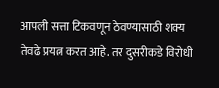आपली सत्ता टिकवणून ठेवण्यासाठी शक्य तेवढे प्रयत्न करत आहे. तर दुसरीकडे विरोधी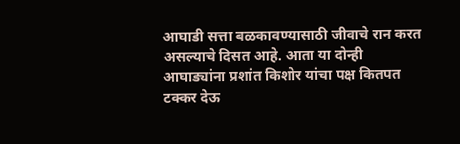आघाडी सत्ता बळकावण्यासाठी जीवाचे रान करत असल्याचे दिसत आहे. आता या दोन्ही आघाड्यांना प्रशांत किशोर यांचा पक्ष कितपत टक्कर देऊ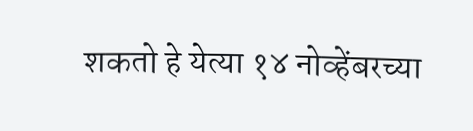शकतो हे येत्या १४ नोव्हेंबरच्या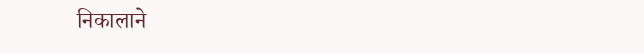निकालाने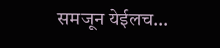समजून येईलच…